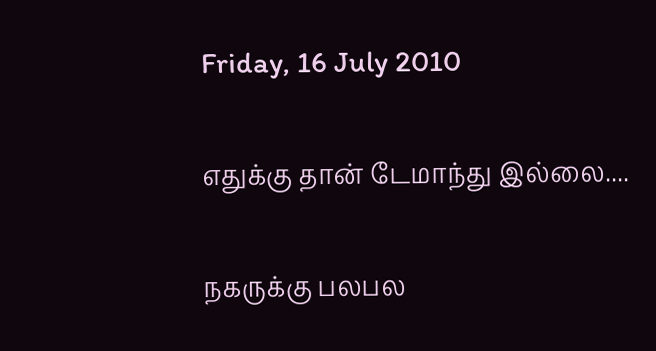Friday, 16 July 2010

எதுக்கு தான் டேமாந்து இல்லை....

நகருக்கு பலபல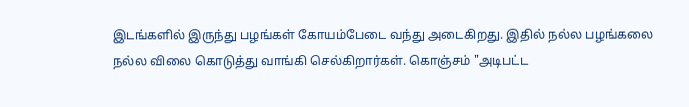இடங்களில் இருந்து பழங்கள் கோயம்பேடை வந்து அடைகிறது. இதில் நல்ல பழங்கலை நல்ல விலை கொடுத்து வாங்கி செல்கிறார்கள். கொஞ்சம் "அடிபட்ட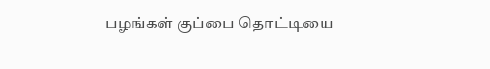பழங்கள் குப்பை தொட்டியை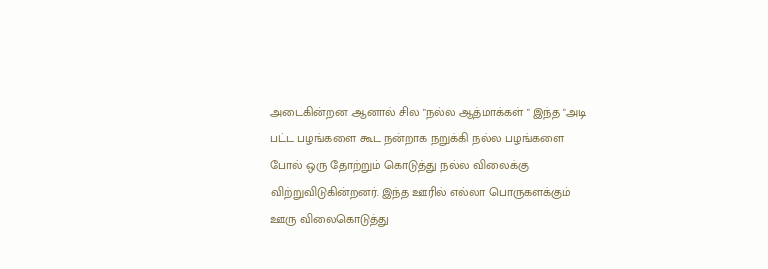அடைகின்றன .ஆனால் சில "நல்ல ஆத்மாக்கள் " இந்த "அடி பட்ட பழங்களை கூட நன்றாக நறுக்கி நல்ல பழங்களை போல் ஒரு தோற்றும் கொடுத்து நல்ல விலைக்கு விற்றுவிடுகின்றனர். இந்த ஊரில் எல்லா பொருகளக்கும் ஊரு விலைகொடுத்து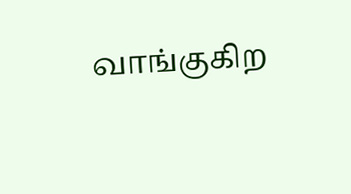வாங்குகிற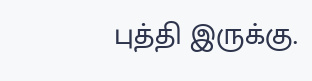புத்தி இருக்கு.